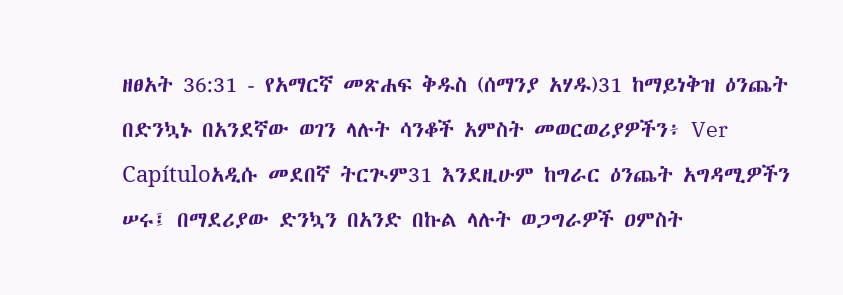ዘፀአት 36:31 - የአማርኛ መጽሐፍ ቅዱስ (ሰማንያ አሃዱ)31 ከማይነቅዝ ዕንጨት በድንኳኑ በአንደኛው ወገን ላሉት ሳንቆች አምስት መወርወሪያዎችን፥ Ver Capítuloአዲሱ መደበኛ ትርጒም31 እንደዚሁም ከግራር ዕንጨት አግዳሚዎችን ሠሩ፤ በማደሪያው ድንኳን በአንድ በኩል ላሉት ወጋግራዎች ዐምስት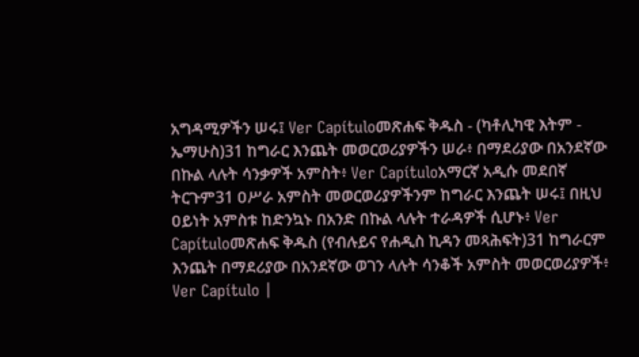አግዳሚዎችን ሠሩ፤ Ver Capítuloመጽሐፍ ቅዱስ - (ካቶሊካዊ እትም - ኤማሁስ)31 ከግራር እንጨት መወርወሪያዎችን ሠራ፥ በማደሪያው በአንደኛው በኩል ላሉት ሳንቃዎች አምስት፥ Ver Capítuloአማርኛ አዲሱ መደበኛ ትርጉም31 ዐሥራ አምስት መወርወሪያዎችንም ከግራር እንጨት ሠሩ፤ በዚህ ዐይነት አምስቱ ከድንኳኑ በአንድ በኩል ላሉት ተራዳዎች ሲሆኑ፥ Ver Capítuloመጽሐፍ ቅዱስ (የብሉይና የሐዲስ ኪዳን መጻሕፍት)31 ከግራርም እንጨት በማደሪያው በአንደኛው ወገን ላሉት ሳንቆች አምስት መወርወሪያዎች፥ Ver Capítulo |